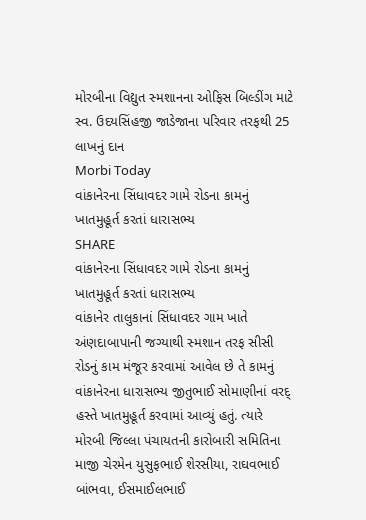મોરબીના વિદ્યુત સ્મશાનના ઓફિસ બિલ્ડીંગ માટે સ્વ. ઉદયસિંહજી જાડેજાના પરિવાર તરફથી 25 લાખનું દાન
Morbi Today
વાંકાનેરના સિંધાવદર ગામે રોડના કામનું ખાતમુહૂર્ત કરતાં ધારાસભ્ય
SHARE
વાંકાનેરના સિંધાવદર ગામે રોડના કામનું ખાતમુહૂર્ત કરતાં ધારાસભ્ય
વાંકાનેર તાલુકાનાં સિંધાવદર ગામ ખાતે અંણદાબાપાની જગ્યાથી સ્મશાન તરફ સીસી રોડનું કામ મંજૂર કરવામાં આવેલ છે તે કામનું વાંકાનેરના ધારાસભ્ય જીતુભાઈ સોમાણીનાં વરદ્ હસ્તે ખાતમુહૂર્ત કરવામાં આવ્યું હતું. ત્યારે મોરબી જિલ્લા પંચાયતની કારોબારી સમિતિના માજી ચેરમેન યુસુફભાઈ શેરસીયા, રાઘવભાઈ બાંભવા, ઈસમાઈલભાઈ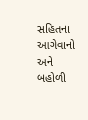સહિતના આગેવાનો અને બહોળી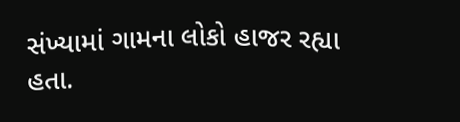સંખ્યામાં ગામના લોકો હાજર રહ્યા હતા.